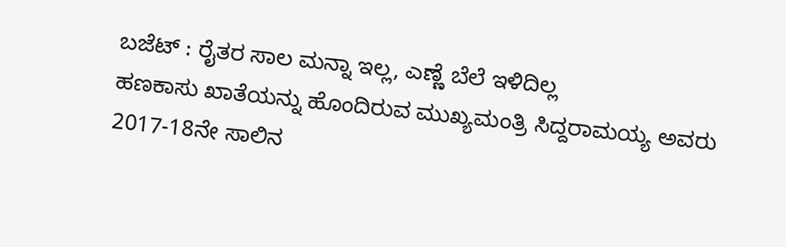ಬಜೆಟ್ : ರೈತರ ಸಾಲ ಮನ್ನಾ ಇಲ್ಲ, ಎಣ್ಣೆ ಬೆಲೆ ಇಳಿದಿಲ್ಲ
ಹಣಕಾಸು ಖಾತೆಯನ್ನು ಹೊಂದಿರುವ ಮುಖ್ಯಮಂತ್ರಿ ಸಿದ್ದರಾಮಯ್ಯ ಅವರು 2017-18ನೇ ಸಾಲಿನ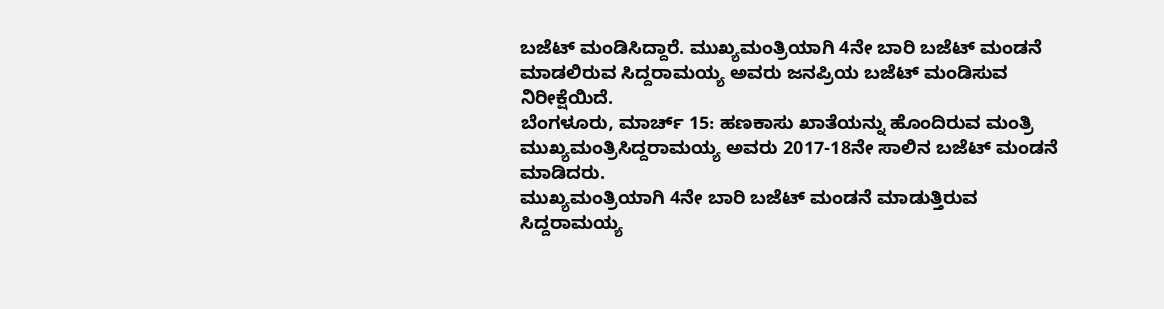ಬಜೆಟ್ ಮಂಡಿಸಿದ್ದಾರೆ. ಮುಖ್ಯಮಂತ್ರಿಯಾಗಿ 4ನೇ ಬಾರಿ ಬಜೆಟ್ ಮಂಡನೆ ಮಾಡಲಿರುವ ಸಿದ್ದರಾಮಯ್ಯ ಅವರು ಜನಪ್ರಿಯ ಬಜೆಟ್ ಮಂಡಿಸುವ ನಿರೀಕ್ಷೆಯಿದೆ.
ಬೆಂಗಳೂರು, ಮಾರ್ಚ್ 15: ಹಣಕಾಸು ಖಾತೆಯನ್ನು ಹೊಂದಿರುವ ಮಂತ್ರಿ ಮುಖ್ಯಮಂತ್ರಿಸಿದ್ದರಾಮಯ್ಯ ಅವರು 2017-18ನೇ ಸಾಲಿನ ಬಜೆಟ್ ಮಂಡನೆ ಮಾಡಿದರು.
ಮುಖ್ಯಮಂತ್ರಿಯಾಗಿ 4ನೇ ಬಾರಿ ಬಜೆಟ್ ಮಂಡನೆ ಮಾಡುತ್ತಿರುವ ಸಿದ್ದರಾಮಯ್ಯ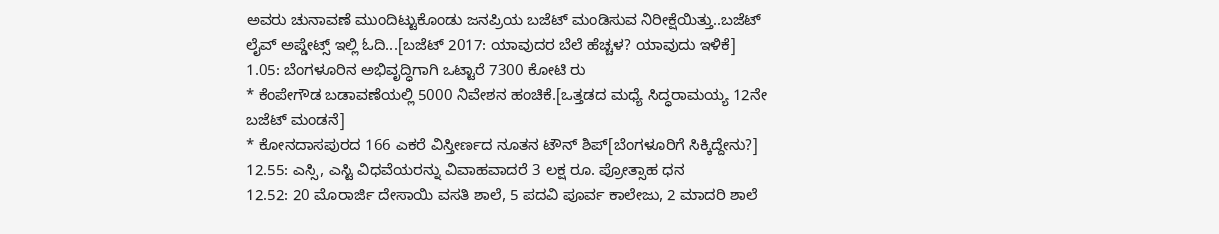ಅವರು ಚುನಾವಣೆ ಮುಂದಿಟ್ಟುಕೊಂಡು ಜನಪ್ರಿಯ ಬಜೆಟ್ ಮಂಡಿಸುವ ನಿರೀಕ್ಷೆಯಿತ್ತು..ಬಜೆಟ್ ಲೈವ್ ಅಪ್ಡೇಟ್ಸ್ ಇಲ್ಲಿ ಓದಿ...[ಬಜೆಟ್ 2017: ಯಾವುದರ ಬೆಲೆ ಹೆಚ್ಚಳ? ಯಾವುದು ಇಳಿಕೆ]
1.05: ಬೆಂಗಳೂರಿನ ಅಭಿವೃದ್ಧಿಗಾಗಿ ಒಟ್ಟಾರೆ 7300 ಕೋಟಿ ರು
* ಕೆಂಪೇಗೌಡ ಬಡಾವಣೆಯಲ್ಲಿ 5000 ನಿವೇಶನ ಹಂಚಿಕೆ.[ಒತ್ತಡದ ಮಧ್ಯೆ ಸಿದ್ಧರಾಮಯ್ಯ 12ನೇ ಬಜೆಟ್ ಮಂಡನೆ]
* ಕೋನದಾಸಪುರದ 166 ಎಕರೆ ವಿಸ್ತೀರ್ಣದ ನೂತನ ಟೌನ್ ಶಿಪ್[ಬೆಂಗಳೂರಿಗೆ ಸಿಕ್ಕಿದ್ದೇನು?]
12.55: ಎಸ್ಸಿ, ಎಸ್ಟಿ ವಿಧವೆಯರನ್ನು ವಿವಾಹವಾದರೆ 3 ಲಕ್ಷ ರೂ. ಪ್ರೋತ್ಸಾಹ ಧನ
12.52: 20 ಮೊರಾರ್ಜಿ ದೇಸಾಯಿ ವಸತಿ ಶಾಲೆ, 5 ಪದವಿ ಪೂರ್ವ ಕಾಲೇಜು, 2 ಮಾದರಿ ಶಾಲೆ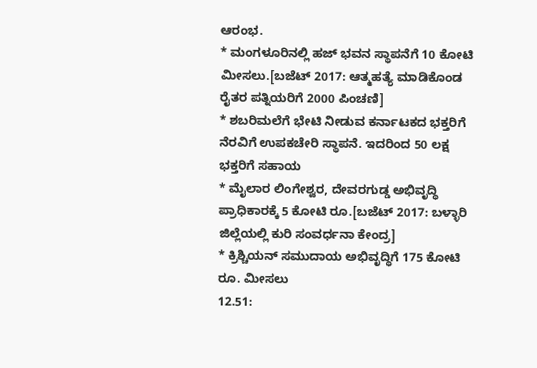ಆರಂಭ.
* ಮಂಗಳೂರಿನಲ್ಲಿ ಹಜ್ ಭವನ ಸ್ಥಾಪನೆಗೆ 10 ಕೋಟಿ ಮೀಸಲು.[ಬಜೆಟ್ 2017: ಆತ್ಮಹತ್ಯೆ ಮಾಡಿಕೊಂಡ ರೈತರ ಪತ್ನಿಯರಿಗೆ 2000 ಪಿಂಚಣಿ]
* ಶಬರಿಮಲೆಗೆ ಭೇಟಿ ನೀಡುವ ಕರ್ನಾಟಕದ ಭಕ್ತರಿಗೆ ನೆರವಿಗೆ ಉಪಕಚೇರಿ ಸ್ಥಾಪನೆ. ಇದರಿಂದ 50 ಲಕ್ಷ ಭಕ್ತರಿಗೆ ಸಹಾಯ
* ಮೈಲಾರ ಲಿಂಗೇಶ್ವರ, ದೇವರಗುಡ್ಡ ಅಭಿವೃದ್ಧಿ ಪ್ರಾಧಿಕಾರಕ್ಕೆ 5 ಕೋಟಿ ರೂ.[ಬಜೆಟ್ 2017: ಬಳ್ಳಾರಿ ಜಿಲ್ಲೆಯಲ್ಲಿ ಕುರಿ ಸಂವರ್ಧನಾ ಕೇಂದ್ರ]
* ಕ್ರಿಶ್ಚಿಯನ್ ಸಮುದಾಯ ಅಭಿವೃದ್ಧಿಗೆ 175 ಕೋಟಿ ರೂ. ಮೀಸಲು
12.51: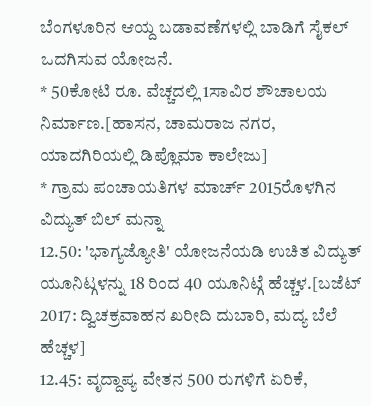ಬೆಂಗಳೂರಿನ ಆಯ್ದ ಬಡಾವಣೆಗಳಲ್ಲಿ ಬಾಡಿಗೆ ಸೈಕಲ್ ಒದಗಿಸುವ ಯೋಜನೆ.
* 50ಕೋಟಿ ರೂ. ವೆಚ್ಚದಲ್ಲಿ 1ಸಾವಿರ ಶೌಚಾಲಯ ನಿರ್ಮಾಣ.[ಹಾಸನ, ಚಾಮರಾಜ ನಗರ, ಯಾದಗಿರಿಯಲ್ಲಿ ಡಿಪ್ಲೊಮಾ ಕಾಲೇಜು]
* ಗ್ರಾಮ ಪಂಚಾಯತಿಗಳ ಮಾರ್ಚ್ 2015ರೊಳಗಿನ ವಿದ್ಯುತ್ ಬಿಲ್ ಮನ್ನಾ
12.50: 'ಭಾಗ್ಯಜ್ಯೋತಿ' ಯೋಜನೆಯಡಿ ಉಚಿತ ವಿದ್ಯುತ್ ಯೂನಿಟ್ಗಳನ್ನು 18 ರಿಂದ 40 ಯೂನಿಟ್ಗೆ ಹೆಚ್ಚಳ.[ಬಜೆಟ್ 2017: ದ್ವಿಚಕ್ರವಾಹನ ಖರೀದಿ ದುಬಾರಿ, ಮದ್ಯ ಬೆಲೆ ಹೆಚ್ಚಳ]
12.45: ವೃದ್ದಾಪ್ಯ ವೇತನ 500 ರುಗಳಿಗೆ ಏರಿಕೆ,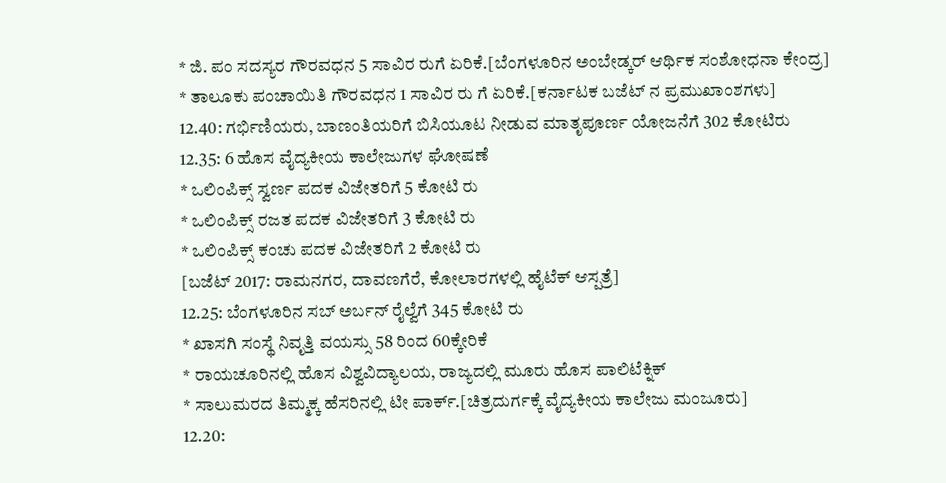* ಜಿ. ಪಂ ಸದಸ್ಯರ ಗೌರವಧನ 5 ಸಾವಿರ ರುಗೆ ಏರಿಕೆ.[ಬೆಂಗಳೂರಿನ ಅಂಬೇಡ್ಕರ್ ಆರ್ಥಿಕ ಸಂಶೋಧನಾ ಕೇಂದ್ರ]
* ತಾಲೂಕು ಪಂಚಾಯಿತಿ ಗೌರವಧನ 1 ಸಾವಿರ ರು ಗೆ ಏರಿಕೆ.[ಕರ್ನಾಟಕ ಬಜೆಟ್ ನ ಪ್ರಮುಖಾಂಶಗಳು]
12.40: ಗರ್ಭಿಣಿಯರು, ಬಾಣಂತಿಯರಿಗೆ ಬಿಸಿಯೂಟ ನೀಡುವ ಮಾತೃಪೂರ್ಣ ಯೋಜನೆಗೆ 302 ಕೋಟಿರು
12.35: 6 ಹೊಸ ವೈದ್ಯಕೀಯ ಕಾಲೇಜುಗಳ ಘೋಷಣೆ
* ಒಲಿಂಪಿಕ್ಸ್ ಸ್ವರ್ಣ ಪದಕ ವಿಜೇತರಿಗೆ 5 ಕೋಟಿ ರು
* ಒಲಿಂಪಿಕ್ಸ್ ರಜತ ಪದಕ ವಿಜೇತರಿಗೆ 3 ಕೋಟಿ ರು
* ಒಲಿಂಪಿಕ್ಸ್ ಕಂಚು ಪದಕ ವಿಜೇತರಿಗೆ 2 ಕೋಟಿ ರು
[ಬಜೆಟ್ 2017: ರಾಮನಗರ, ದಾವಣಗೆರೆ, ಕೋಲಾರಗಳಲ್ಲಿ ಹೈಟೆಕ್ ಆಸ್ಪತ್ರೆ]
12.25: ಬೆಂಗಳೂರಿನ ಸಬ್ ಅರ್ಬನ್ ರೈಲ್ವೆಗೆ 345 ಕೋಟಿ ರು
* ಖಾಸಗಿ ಸಂಸ್ಥೆ ನಿವೃತ್ತಿ ವಯಸ್ಸು 58 ರಿಂದ 60ಕ್ಕೇರಿಕೆ
* ರಾಯಚೂರಿನಲ್ಲಿ ಹೊಸ ವಿಶ್ವವಿದ್ಯಾಲಯ, ರಾಜ್ಯದಲ್ಲಿ ಮೂರು ಹೊಸ ಪಾಲಿಟೆಕ್ನಿಕ್
* ಸಾಲುಮರದ ತಿಮ್ಮಕ್ಕ ಹೆಸರಿನಲ್ಲಿ ಟೀ ಪಾರ್ಕ್.[ಚಿತ್ರದುರ್ಗಕ್ಕೆ ವೈದ್ಯಕೀಯ ಕಾಲೇಜು ಮಂಜೂರು]
12.20: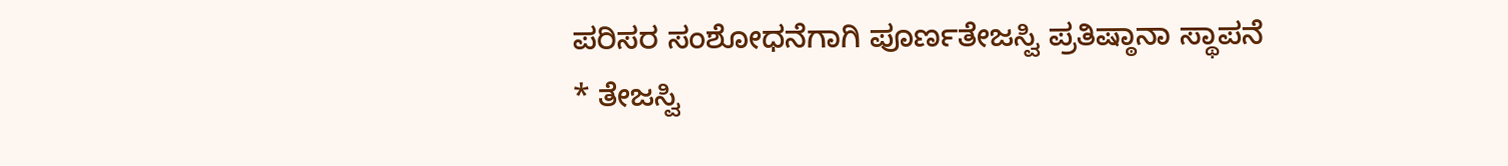ಪರಿಸರ ಸಂಶೋಧನೆಗಾಗಿ ಪೂರ್ಣತೇಜಸ್ವಿ ಪ್ರತಿಷ್ಠಾನಾ ಸ್ಥಾಪನೆ
* ತೇಜಸ್ವಿ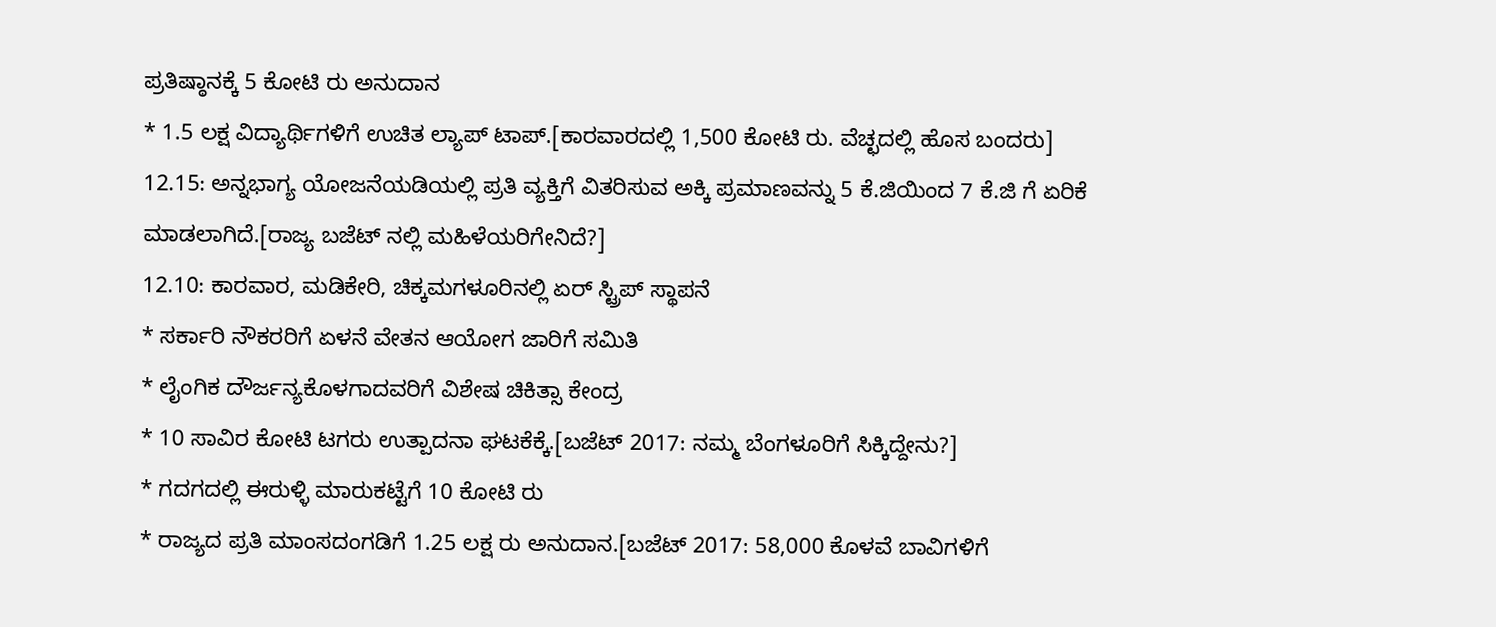ಪ್ರತಿಷ್ಠಾನಕ್ಕೆ 5 ಕೋಟಿ ರು ಅನುದಾನ
* 1.5 ಲಕ್ಷ ವಿದ್ಯಾರ್ಥಿಗಳಿಗೆ ಉಚಿತ ಲ್ಯಾಪ್ ಟಾಪ್.[ಕಾರವಾರದಲ್ಲಿ 1,500 ಕೋಟಿ ರು. ವೆಚ್ಛದಲ್ಲಿ ಹೊಸ ಬಂದರು]
12.15: ಅನ್ನಭಾಗ್ಯ ಯೋಜನೆಯಡಿಯಲ್ಲಿ ಪ್ರತಿ ವ್ಯಕ್ತಿಗೆ ವಿತರಿಸುವ ಅಕ್ಕಿ ಪ್ರಮಾಣವನ್ನು 5 ಕೆ.ಜಿಯಿಂದ 7 ಕೆ.ಜಿ ಗೆ ಏರಿಕೆ ಮಾಡಲಾಗಿದೆ.[ರಾಜ್ಯ ಬಜೆಟ್ ನಲ್ಲಿ ಮಹಿಳೆಯರಿಗೇನಿದೆ?]
12.10: ಕಾರವಾರ, ಮಡಿಕೇರಿ, ಚಿಕ್ಕಮಗಳೂರಿನಲ್ಲಿ ಏರ್ ಸ್ಟ್ರಿಪ್ ಸ್ಥಾಪನೆ
* ಸರ್ಕಾರಿ ನೌಕರರಿಗೆ ಏಳನೆ ವೇತನ ಆಯೋಗ ಜಾರಿಗೆ ಸಮಿತಿ
* ಲೈಂಗಿಕ ದೌರ್ಜನ್ಯಕೊಳಗಾದವರಿಗೆ ವಿಶೇಷ ಚಿಕಿತ್ಸಾ ಕೇಂದ್ರ
* 10 ಸಾವಿರ ಕೋಟಿ ಟಗರು ಉತ್ಪಾದನಾ ಘಟಕೆಕ್ಕೆ.[ಬಜೆಟ್ 2017: ನಮ್ಮ ಬೆಂಗಳೂರಿಗೆ ಸಿಕ್ಕಿದ್ದೇನು?]
* ಗದಗದಲ್ಲಿ ಈರುಳ್ಳಿ ಮಾರುಕಟ್ಟೆಗೆ 10 ಕೋಟಿ ರು
* ರಾಜ್ಯದ ಪ್ರತಿ ಮಾಂಸದಂಗಡಿಗೆ 1.25 ಲಕ್ಷ ರು ಅನುದಾನ.[ಬಜೆಟ್ 2017: 58,000 ಕೊಳವೆ ಬಾವಿಗಳಿಗೆ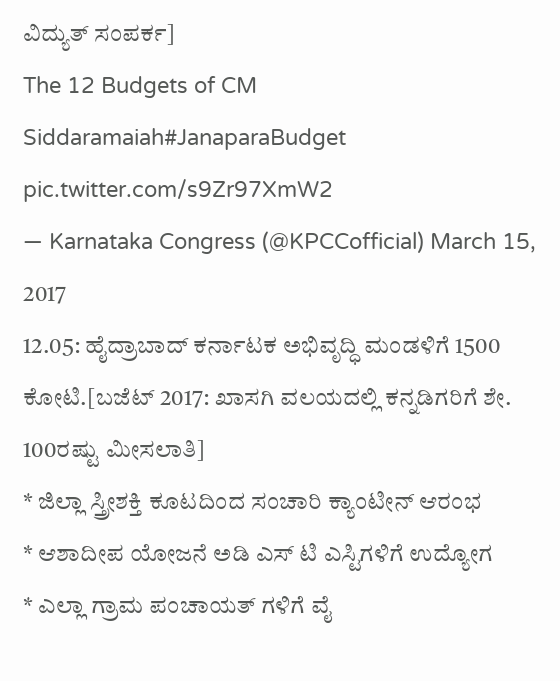ವಿದ್ಯುತ್ ಸಂಪರ್ಕ]
The 12 Budgets of CM Siddaramaiah#JanaparaBudget pic.twitter.com/s9Zr97XmW2
— Karnataka Congress (@KPCCofficial) March 15, 2017
12.05: ಹೈದ್ರಾಬಾದ್ ಕರ್ನಾಟಕ ಅಭಿವೃದ್ಧಿ ಮಂಡಳಿಗೆ 1500 ಕೋಟಿ.[ಬಜೆಟ್ 2017: ಖಾಸಗಿ ವಲಯದಲ್ಲಿ ಕನ್ನಡಿಗರಿಗೆ ಶೇ. 100ರಷ್ಟು ಮೀಸಲಾತಿ]
* ಜಿಲ್ಲಾ ಸ್ತ್ರೀಶಕ್ತಿ ಕೂಟದಿಂದ ಸಂಚಾರಿ ಕ್ಯಾಂಟೀನ್ ಆರಂಭ
* ಆಶಾದೀಪ ಯೋಜನೆ ಅಡಿ ಎಸ್ ಟಿ ಎಸ್ಟಿಗಳಿಗೆ ಉದ್ಯೋಗ
* ಎಲ್ಲಾ ಗ್ರಾಮ ಪಂಚಾಯತ್ ಗಳಿಗೆ ವೈ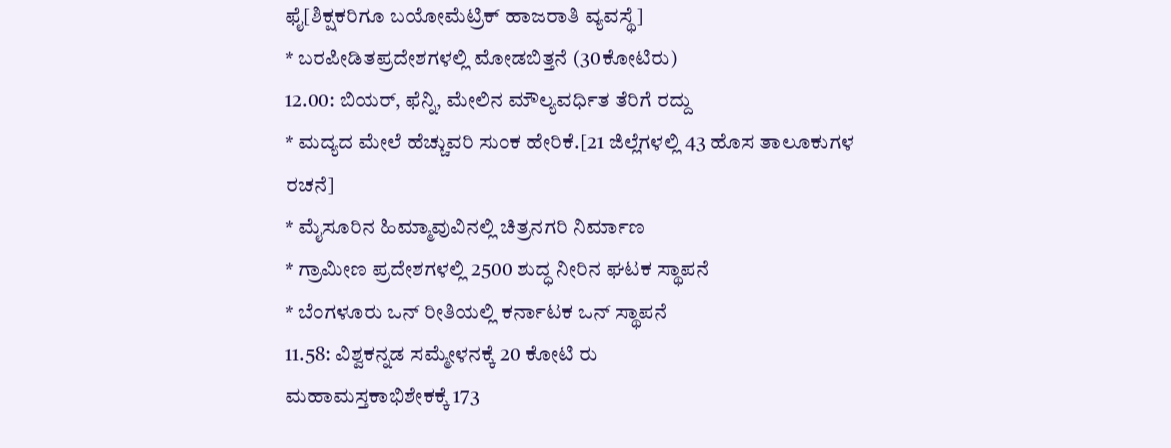ಫೈ[ಶಿಕ್ಷಕರಿಗೂ ಬಯೋಮೆಟ್ರಿಕ್ ಹಾಜರಾತಿ ವ್ಯವಸ್ಥೆ]
* ಬರಪೀಡಿತಪ್ರದೇಶಗಳಲ್ಲಿ ಮೋಡಬಿತ್ತನೆ (30ಕೋಟಿರು)
12.00: ಬಿಯರ್, ಫೆನ್ನಿ, ಮೇಲಿನ ಮೌಲ್ಯವರ್ಧಿತ ತೆರಿಗೆ ರದ್ದು
* ಮದ್ಯದ ಮೇಲೆ ಹೆಚ್ಚುವರಿ ಸುಂಕ ಹೇರಿಕೆ.[21 ಜಿಲ್ಲೆಗಳಲ್ಲಿ 43 ಹೊಸ ತಾಲೂಕುಗಳ ರಚನೆ]
* ಮೈಸೂರಿನ ಹಿಮ್ಮಾವುವಿನಲ್ಲಿ ಚಿತ್ರನಗರಿ ನಿರ್ಮಾಣ
* ಗ್ರಾಮೀಣ ಪ್ರದೇಶಗಳಲ್ಲಿ 2500 ಶುದ್ಧ ನೀರಿನ ಘಟಕ ಸ್ಥಾಪನೆ
* ಬೆಂಗಳೂರು ಒನ್ ರೀತಿಯಲ್ಲಿ ಕರ್ನಾಟಕ ಒನ್ ಸ್ಥಾಪನೆ
11.58: ವಿಶ್ವಕನ್ನಡ ಸಮ್ಮೇಳನಕ್ಕೆ 20 ಕೋಟಿ ರು
ಮಹಾಮಸ್ತಕಾಭಿಶೇಕಕ್ಕೆ 173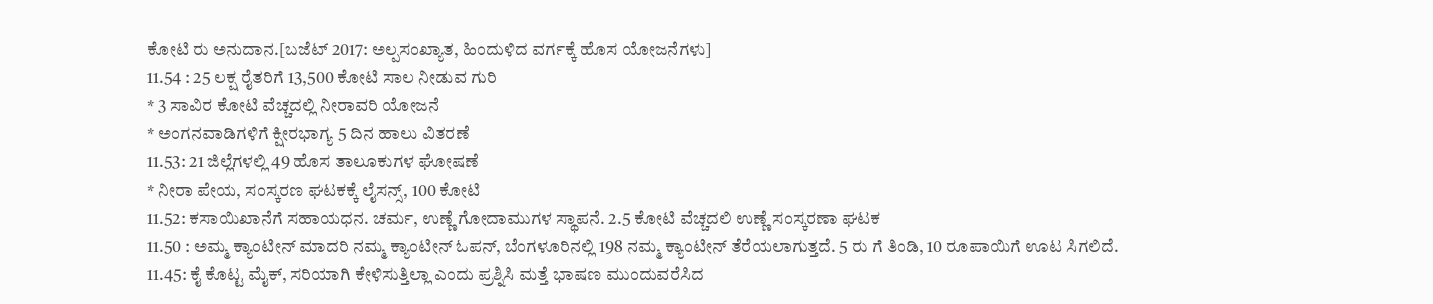ಕೋಟಿ ರು ಅನುದಾನ.[ಬಜೆಟ್ 2017: ಅಲ್ಪಸಂಖ್ಯಾತ, ಹಿಂದುಳಿದ ವರ್ಗಕ್ಕೆ ಹೊಸ ಯೋಜನೆಗಳು]
11.54 : 25 ಲಕ್ಷ ರೈತರಿಗೆ 13,500 ಕೋಟಿ ಸಾಲ ನೀಡುವ ಗುರಿ
* 3 ಸಾವಿರ ಕೋಟಿ ವೆಚ್ಚದಲ್ಲಿ ನೀರಾವರಿ ಯೋಜನೆ
* ಅಂಗನವಾಡಿಗಳಿಗೆ ಕ್ಷೀರಭಾಗ್ಯ 5 ದಿನ ಹಾಲು ವಿತರಣೆ
11.53: 21 ಜಿಲ್ಲೆಗಳಲ್ಲಿ 49 ಹೊಸ ತಾಲೂಕುಗಳ ಘೋಷಣೆ
* ನೀರಾ ಪೇಯ, ಸಂಸ್ಕರಣ ಘಟಕಕ್ಕೆ ಲೈಸನ್ಸ್, 100 ಕೋಟಿ
11.52: ಕಸಾಯಿಖಾನೆಗೆ ಸಹಾಯಧನ. ಚರ್ಮ, ಉಣ್ಣೆ ಗೋದಾಮುಗಳ ಸ್ಥಾಪನೆ. 2.5 ಕೋಟಿ ವೆಚ್ಚದಲಿ ಉಣ್ಣೆ ಸಂಸ್ಕರಣಾ ಘಟಕ
11.50 : ಅಮ್ಮ ಕ್ಯಾಂಟೀನ್ ಮಾದರಿ ನಮ್ಮ ಕ್ಯಾಂಟೀನ್ ಓಪನ್, ಬೆಂಗಳೂರಿನಲ್ಲಿ 198 ನಮ್ಮ ಕ್ಯಾಂಟೀನ್ ತೆರೆಯಲಾಗುತ್ತದೆ. 5 ರು ಗೆ ತಿಂಡಿ, 10 ರೂಪಾಯಿಗೆ ಊಟ ಸಿಗಲಿದೆ.
11.45: ಕೈ ಕೊಟ್ಟ ಮೈಕ್, ಸರಿಯಾಗಿ ಕೇಳಿಸುತ್ತಿಲ್ಲಾ ಎಂದು ಪ್ರಶ್ನಿಸಿ ಮತ್ತೆ ಭಾಷಣ ಮುಂದುವರೆಸಿದ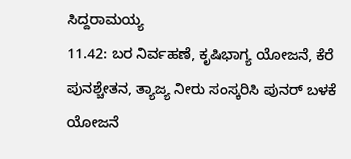ಸಿದ್ದರಾಮಯ್ಯ
11.42: ಬರ ನಿರ್ವಹಣೆ, ಕೃಷಿಭಾಗ್ಯ ಯೋಜನೆ, ಕೆರೆ ಪುನಶ್ಚೇತನ, ತ್ಯಾಜ್ಯ ನೀರು ಸಂಸ್ಕರಿಸಿ ಪುನರ್ ಬಳಕೆ ಯೋಜನೆ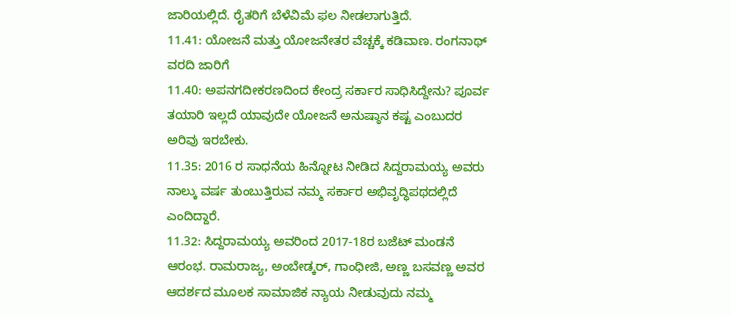ಜಾರಿಯಲ್ಲಿದೆ. ರೈತರಿಗೆ ಬೆಳೆವಿಮೆ ಫಲ ನೀಡಲಾಗುತ್ತಿದೆ.
11.41: ಯೋಜನೆ ಮತ್ತು ಯೋಜನೇತರ ವೆಚ್ಚಕ್ಕೆ ಕಡಿವಾಣ. ರಂಗನಾಥ್ ವರದಿ ಜಾರಿಗೆ
11.40: ಅಪನಗದೀಕರಣದಿಂದ ಕೇಂದ್ರ ಸರ್ಕಾರ ಸಾಧಿಸಿದ್ದೇನು? ಪೂರ್ವ ತಯಾರಿ ಇಲ್ಲದೆ ಯಾವುದೇ ಯೋಜನೆ ಅನುಷ್ಠಾನ ಕಷ್ಟ ಎಂಬುದರ ಅರಿವು ಇರಬೇಕು.
11.35: 2016 ರ ಸಾಧನೆಯ ಹಿನ್ನೋಟ ನೀಡಿದ ಸಿದ್ದರಾಮಯ್ಯ ಅವರು ನಾಲ್ಕು ವರ್ಷ ತುಂಬುತ್ತಿರುವ ನಮ್ಮ ಸರ್ಕಾರ ಅಭಿವೃದ್ಧಿಪಥದಲ್ಲಿದೆ ಎಂದಿದ್ದಾರೆ.
11.32: ಸಿದ್ದರಾಮಯ್ಯ ಅವರಿಂದ 2017-18ರ ಬಜೆಟ್ ಮಂಡನೆ ಆರಂಭ. ರಾಮರಾಜ್ಯ, ಅಂಬೇಡ್ಕರ್, ಗಾಂಧೀಜಿ, ಅಣ್ಣ ಬಸವಣ್ಣ ಅವರ ಆದರ್ಶದ ಮೂಲಕ ಸಾಮಾಜಿಕ ನ್ಯಾಯ ನೀಡುವುದು ನಮ್ಮ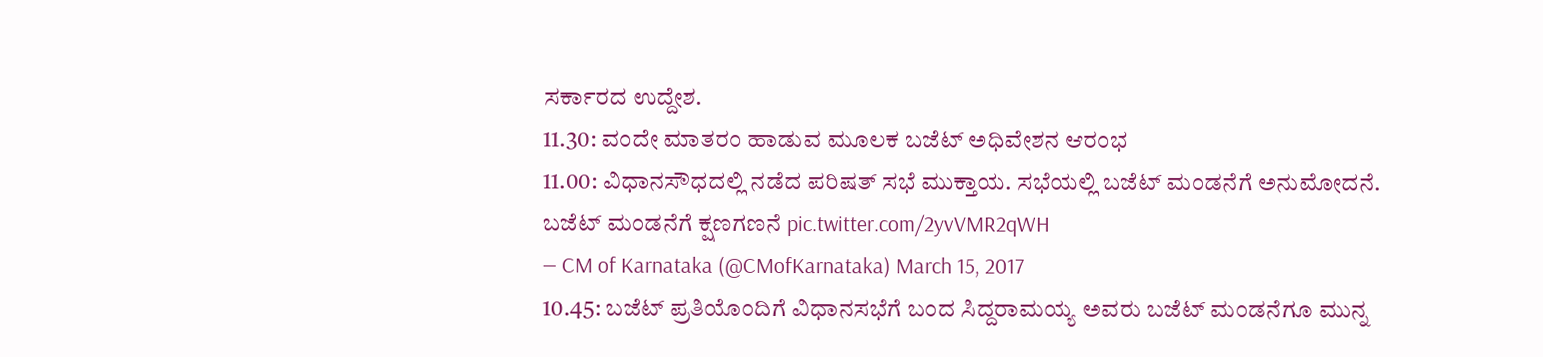ಸರ್ಕಾರದ ಉದ್ದೇಶ.
11.30: ವಂದೇ ಮಾತರಂ ಹಾಡುವ ಮೂಲಕ ಬಜೆಟ್ ಅಧಿವೇಶನ ಆರಂಭ
11.00: ವಿಧಾನಸೌಧದಲ್ಲಿ ನಡೆದ ಪರಿಷತ್ ಸಭೆ ಮುಕ್ತಾಯ. ಸಭೆಯಲ್ಲಿ ಬಜೆಟ್ ಮಂಡನೆಗೆ ಅನುಮೋದನೆ.
ಬಜೆಟ್ ಮಂಡನೆಗೆ ಕ್ಷಣಗಣನೆ pic.twitter.com/2yvVMR2qWH
— CM of Karnataka (@CMofKarnataka) March 15, 2017
10.45: ಬಜೆಟ್ ಪ್ರತಿಯೊಂದಿಗೆ ವಿಧಾನಸಭೆಗೆ ಬಂದ ಸಿದ್ದರಾಮಯ್ಯ ಅವರು ಬಜೆಟ್ ಮಂಡನೆಗೂ ಮುನ್ನ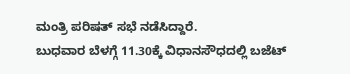ಮಂತ್ರಿ ಪರಿಷತ್ ಸಭೆ ನಡೆಸಿದ್ದಾರೆ.
ಬುಧವಾರ ಬೆಳಗ್ಗೆ 11.30ಕ್ಕೆ ವಿಧಾನಸೌಧದಲ್ಲಿ ಬಜೆಟ್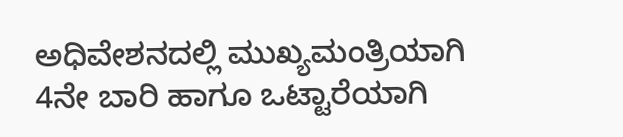ಅಧಿವೇಶನದಲ್ಲಿ ಮುಖ್ಯಮಂತ್ರಿಯಾಗಿ 4ನೇ ಬಾರಿ ಹಾಗೂ ಒಟ್ಟಾರೆಯಾಗಿ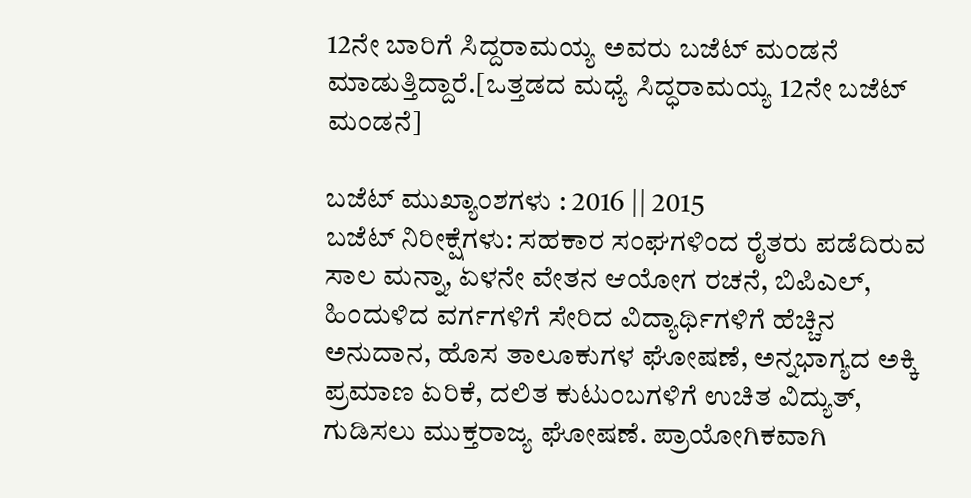12ನೇ ಬಾರಿಗೆ ಸಿದ್ದರಾಮಯ್ಯ ಅವರು ಬಜೆಟ್ ಮಂಡನೆ ಮಾಡುತ್ತಿದ್ದಾರೆ.[ಒತ್ತಡದ ಮಧ್ಯೆ ಸಿದ್ಧರಾಮಯ್ಯ 12ನೇ ಬಜೆಟ್ ಮಂಡನೆ]

ಬಜೆಟ್ ಮುಖ್ಯಾಂಶಗಳು : 2016 || 2015
ಬಜೆಟ್ ನಿರೀಕ್ಷೆಗಳು: ಸಹಕಾರ ಸಂಘಗಳಿಂದ ರೈತರು ಪಡೆದಿರುವ ಸಾಲ ಮನ್ನಾ, ಏಳನೇ ವೇತನ ಆಯೋಗ ರಚನೆ, ಬಿಪಿಎಲ್, ಹಿಂದುಳಿದ ವರ್ಗಗಳಿಗೆ ಸೇರಿದ ವಿದ್ಯಾರ್ಥಿಗಳಿಗೆ ಹೆಚ್ಚಿನ ಅನುದಾನ, ಹೊಸ ತಾಲೂಕುಗಳ ಘೋಷಣೆ, ಅನ್ನಭಾಗ್ಯದ ಅಕ್ಕಿ ಪ್ರಮಾಣ ಏರಿಕೆ, ದಲಿತ ಕುಟುಂಬಗಳಿಗೆ ಉಚಿತ ವಿದ್ಯುತ್, ಗುಡಿಸಲು ಮುಕ್ತರಾಜ್ಯ ಘೋಷಣೆ. ಪ್ರಾಯೋಗಿಕವಾಗಿ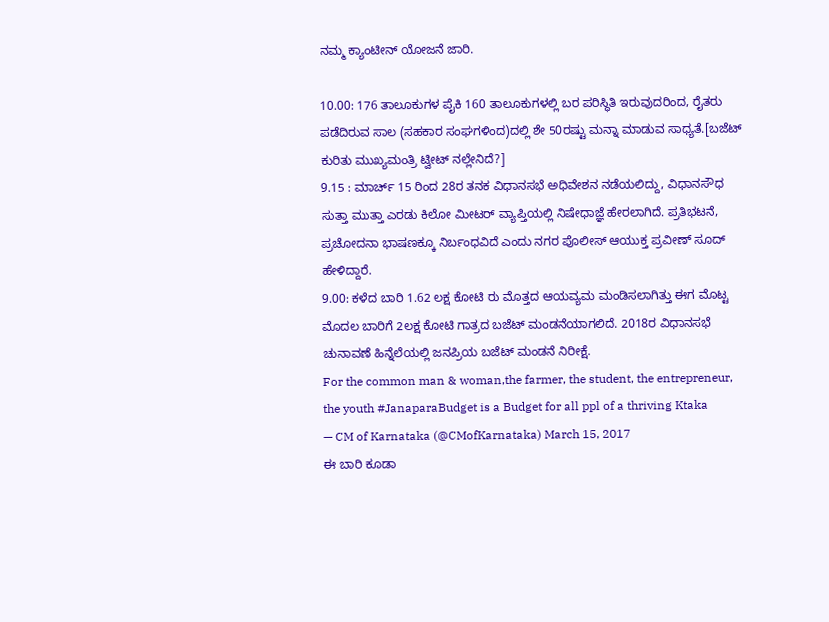ನಮ್ಮ ಕ್ಯಾಂಟೀನ್ ಯೋಜನೆ ಜಾರಿ.

10.00: 176 ತಾಲೂಕುಗಳ ಪೈಕಿ 160 ತಾಲೂಕುಗಳಲ್ಲಿ ಬರ ಪರಿಸ್ಥಿತಿ ಇರುವುದರಿಂದ, ರೈತರು ಪಡೆದಿರುವ ಸಾಲ (ಸಹಕಾರ ಸಂಘಗಳಿಂದ)ದಲ್ಲಿ ಶೇ 50ರಷ್ಟು ಮನ್ನಾ ಮಾಡುವ ಸಾಧ್ಯತೆ.[ಬಜೆಟ್ ಕುರಿತು ಮುಖ್ಯಮಂತ್ರಿ ಟ್ವೀಟ್ ನಲ್ಲೇನಿದೆ?]
9.15 : ಮಾರ್ಚ್ 15 ರಿಂದ 28ರ ತನಕ ವಿಧಾನಸಭೆ ಅಧಿವೇಶನ ನಡೆಯಲಿದ್ದು, ವಿಧಾನಸೌಧ ಸುತ್ತಾ ಮುತ್ತಾ ಎರಡು ಕಿಲೋ ಮೀಟರ್ ವ್ಯಾಪ್ತಿಯಲ್ಲಿ ನಿಷೇಧಾಜ್ಞೆ ಹೇರಲಾಗಿದೆ. ಪ್ರತಿಭಟನೆ, ಪ್ರಚೋದನಾ ಭಾಷಣಕ್ಕೂ ನಿರ್ಬಂಧವಿದೆ ಎಂದು ನಗರ ಪೊಲೀಸ್ ಆಯುಕ್ತ ಪ್ರವೀಣ್ ಸೂದ್ ಹೇಳಿದ್ದಾರೆ.
9.00: ಕಳೆದ ಬಾರಿ 1.62 ಲಕ್ಷ ಕೋಟಿ ರು ಮೊತ್ತದ ಆಯವ್ಯಮ ಮಂಡಿಸಲಾಗಿತ್ತು ಈಗ ಮೊಟ್ಟ ಮೊದಲ ಬಾರಿಗೆ 2ಲಕ್ಷ ಕೋಟಿ ಗಾತ್ರದ ಬಜೆಟ್ ಮಂಡನೆಯಾಗಲಿದೆ. 2018ರ ವಿಧಾನಸಭೆ ಚುನಾವಣೆ ಹಿನ್ನೆಲೆಯಲ್ಲಿ ಜನಪ್ರಿಯ ಬಜೆಟ್ ಮಂಡನೆ ನಿರೀಕ್ಷೆ.
For the common man & woman,the farmer, the student, the entrepreneur, the youth #JanaparaBudget is a Budget for all ppl of a thriving Ktaka
— CM of Karnataka (@CMofKarnataka) March 15, 2017
ಈ ಬಾರಿ ಕೂಡಾ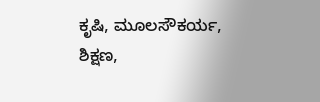ಕೃಷಿ, ಮೂಲಸೌಕರ್ಯ, ಶಿಕ್ಷಣ,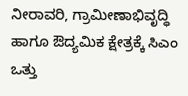ನೀರಾವರಿ, ಗ್ರಾಮೀಣಾಭಿವೃದ್ಧಿ ಹಾಗೂ ಔದ್ಯಮಿಕ ಕ್ಷೇತ್ರಕ್ಕೆ ಸಿಎಂ ಒತ್ತು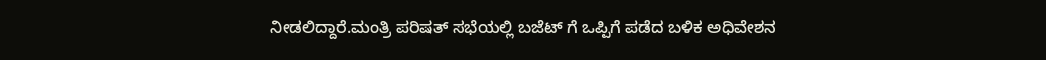ನೀಡಲಿದ್ದಾರೆ.ಮಂತ್ರಿ ಪರಿಷತ್ ಸಭೆಯಲ್ಲಿ ಬಜೆಟ್ ಗೆ ಒಪ್ಪಿಗೆ ಪಡೆದ ಬಳಿಕ ಅಧಿವೇಶನ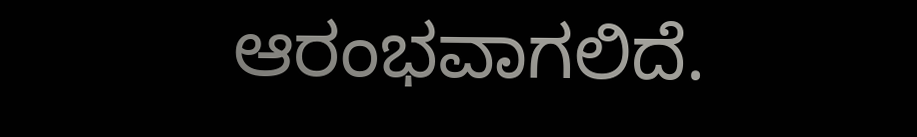ಆರಂಭವಾಗಲಿದೆ.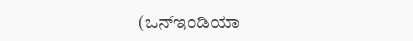(ಒನ್ಇಂಡಿಯಾ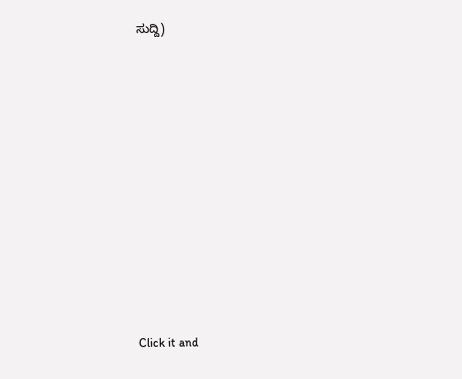ಸುದ್ದಿ)












Click it and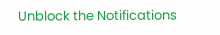Unblock the Notifications